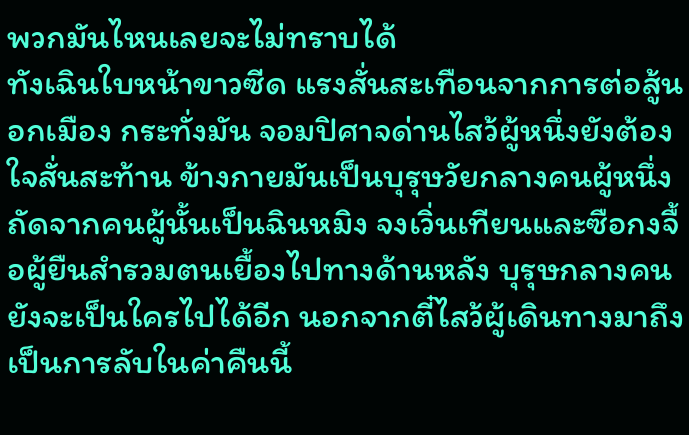พวกมันไหนเลยจะไม่ทราบได้
ทังเฉินใบหน้าขาวซีด แรงสั่นสะเทือนจากการต่อสู้นอกเมือง กระทั่งมัน จอมปิศาจด่านไสว้ผู้หนึ่งยังต้องใจสั่นสะท้าน ข้างกายมันเป็นบุรุษวัยกลางคนผู้หนึ่ง ถัดจากคนผู้นั้นเป็นฉินหมิง จงเวิ่นเทียนและซือกงจื้อผู้ยืนสำรวมตนเยื้องไปทางด้านหลัง บุรุษกลางคนยังจะเป็นใครไปได้อีก นอกจากตี๋ไสว้ผู้เดินทางมาถึงเป็นการลับในค่าคืนนี้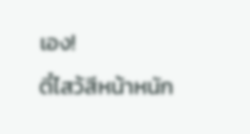เอง!
ตี๋ไสว้สีหน้าหนัก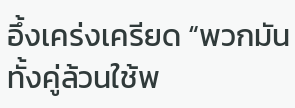อึ้งเคร่งเครียด “พวกมันทั้งคู่ล้วนใช้พ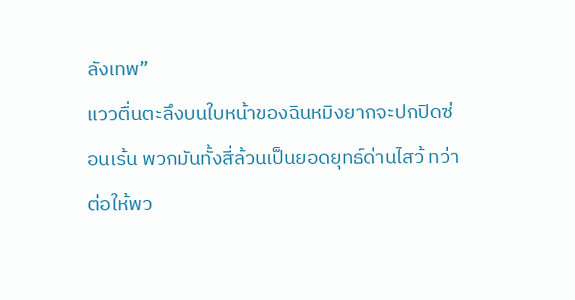ลังเทพ”
แววตื่นตะลึงบนใบหน้าของฉินหมิงยากจะปกปิดซ่อนเร้น พวกมันทั้งสี่ล้วนเป็นยอดยุทธ์ด่านไสว้ ทว่าต่อให้พว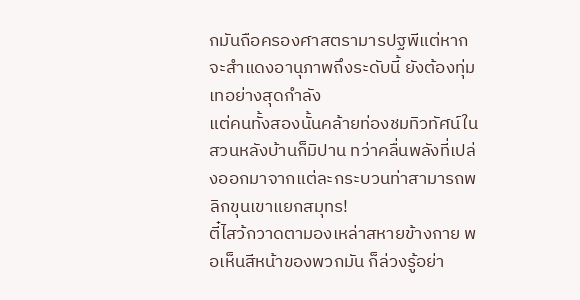กมันถือครองศาสตรามารปฐพีแต่หากจะสำแดงอานุภาพถึงระดับนี้ ยังต้องทุ่มเทอย่างสุดกำลัง
แต่คนทั้งสองนั้นคล้ายท่องชมทิวทัศน์ในสวนหลังบ้านก็มิปาน ทว่าคลื่นพลังที่เปล่งออกมาจากแต่ละกระบวนท่าสามารถพลิกขุนเขาแยกสมุทร!
ตี๋ไสว้กวาดตามองเหล่าสหายข้างกาย พอเห็นสีหน้าของพวกมัน ก็ล่วงรู้อย่า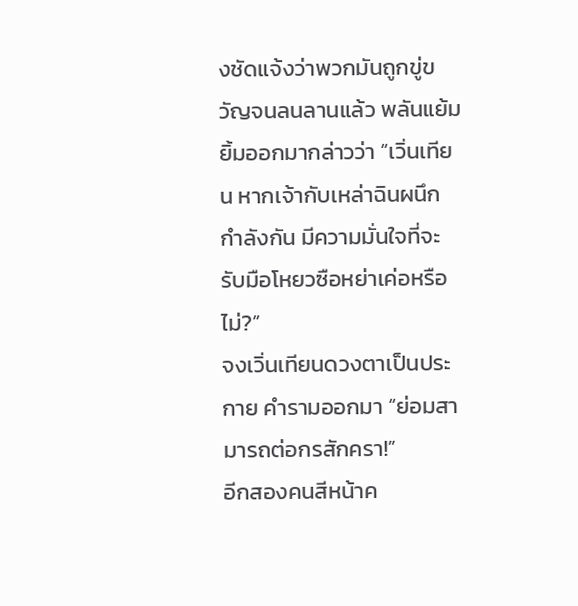งชัดแจ้งว่าพวกมันถูกขู่ขวัญจนลนลานแล้ว พลันแย้มยิ้มออกมากล่าวว่า “เวิ่นเทียน หากเจ้ากับเหล่าฉินผนึกกำลังกัน มีความมั่นใจที่จะรับมือโหยวซือหย่าเค่อหรือไม่?”
จงเวิ่นเทียนดวงตาเป็นประกาย คำรามออกมา “ย่อมสามารถต่อกรสักครา!”
อีกสองคนสีหน้าค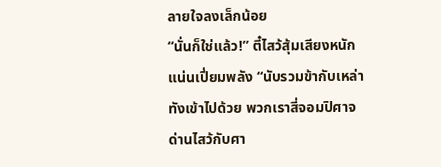ลายใจลงเล็กน้อย
“นั่นก็ใช่แล้ว!” ตี๋ไสว้สุ้มเสียงหนักแน่นเปี่ยมพลัง “นับรวมข้ากับเหล่าทังเข้าไปด้วย พวกเราสี่จอมปิศาจด่านไสว้กับศา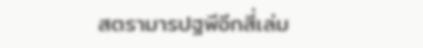สตรามารปฐพีอีกสี่เล่ม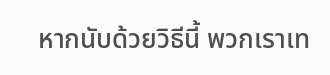หากนับด้วยวิธีนี้ พวกเราเท